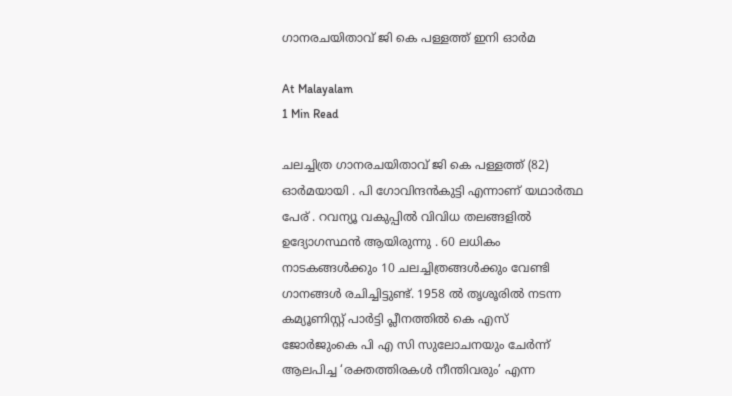ഗാനരചയിതാവ് ജി കെ പള്ളത്ത് ഇനി ഓർമ

At Malayalam
1 Min Read

ചലച്ചിത്ര ഗാനരചയിതാവ് ജി കെ പള്ളത്ത് (82) ഓർമയായി . പി ഗോവിന്ദന്‍കുട്ടി എന്നാണ് യഥാർത്ഥ പേര് . റവന്യൂ വകുപ്പിൽ വിവിധ തലങ്ങളിൽ ഉദ്യോഗസ്ഥൻ ആയിരുന്നു . 60 ലധികം നാടകങ്ങള്‍ക്കും 10 ചലച്ചിത്രങ്ങള്‍ക്കും വേണ്ടി ഗാനങ്ങൾ രചിച്ചിട്ടുണ്ട്. 1958 ല്‍ തൃശൂരില്‍ നടന്ന കമ്യൂണിസ്റ്റ് പാര്‍ട്ടി പ്ലീനത്തില്‍ കെ എസ് ജോര്‍ജുംകെ പി എ സി സുലോചനയും ചേർന്ന് ആലപിച്ച ‘രക്തത്തിരകള്‍ നീന്തിവരും’ എന്ന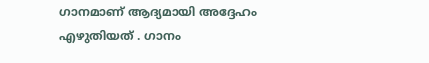ഗാനമാണ് ആദ്യമായി അദ്ദേഹം എഴുതിയത് . ഗാനം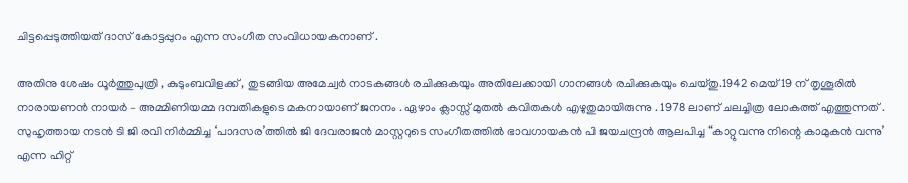ചിട്ടപ്പെടുത്തിയത് ദാസ് കോട്ടപ്പുറം എന്ന സംഗീത സംവിധായകനാണ് .

അതിനു ശേഷം ധൂർത്തുപുത്രി , കുടുംബവിളക്ക് , തുടങ്ങിയ അമേച്വർ നാടകങ്ങൾ രചിക്കുകയും അതിലേക്കായി ഗാനങ്ങൾ രചിക്കുകയും ചെയ്‌തു.1942 മെയ് 19 ന് തൃശൂരില്‍ നാരായണന്‍ നായര്‍ – അമ്മിണിയമ്മ ദമ്പതികളുടെ മകനായാണ് ജനനം . ഏഴാം ക്ലാസ്സ് മുതല്‍ കവിതകള്‍ എഴുതുമായിരുന്നു . 1978 ലാണ് ചലച്ചിത്ര ലോകത്ത് എത്തുന്നത് . സുഹൃത്തായ നടൻ ടി ജി രവി നിർമ്മിച്ച ‘പാദസര’ത്തില്‍ ജി ദേവരാജന്‍ മാസ്റ്ററുടെ സംഗീതത്തില്‍ ഭാവഗായകൻ പി ജയചന്ദ്രന്‍ ആലപിച്ച “കാറ്റുവന്നു നിന്റെ കാമുകന്‍ വന്നു’ എന്ന ഹിറ്റ്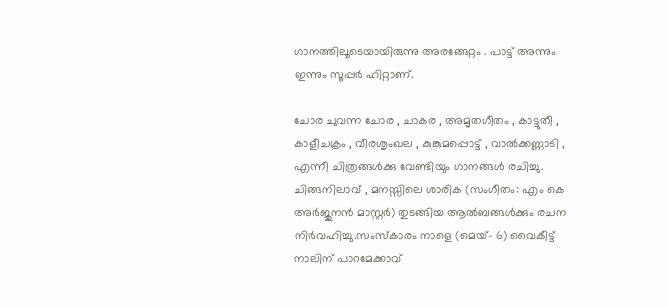ഗാനത്തിലൂടെയായിരുന്നു അരങ്ങേറ്റം . പാട്ട് അന്നും ഇന്നും സൂപ്പർ ഹിറ്റാണ്.

ചോര ചുവന്ന ചോര , ചാകര , അമൃതഗീതം , കാട്ടുതീ , കാളീചക്രം , വീരശൃംഖല , കുങ്കുമപ്പൊട്ട് , വാൽക്കണ്ണാടി , എന്നീ ചിത്രങ്ങൾക്കു വേണ്ടിയും ഗാനങ്ങൾ രചിച്ചു. ചിങ്ങനിലാവ് , മനസ്സിലെ ശാരിക (സംഗീതം: എം കെ അർജുനൻ മാസ്റ്റർ) തുടങ്ങിയ ആൽബങ്ങൾക്കും രചന നിർവഹിച്ചു.സംസ്‌കാരം നാളെ (മെയ്- 6) വൈകീട്ട് നാലിന് പാറമേക്കാവ്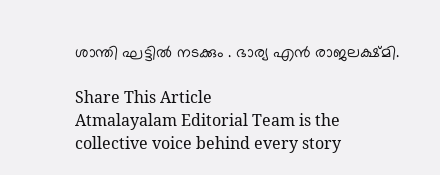ശാന്തി ഘട്ടില്‍ നടക്കും . ഭാര്യ എന്‍ രാജലക്ഷ്‌മി.

Share This Article
Atmalayalam Editorial Team is the collective voice behind every story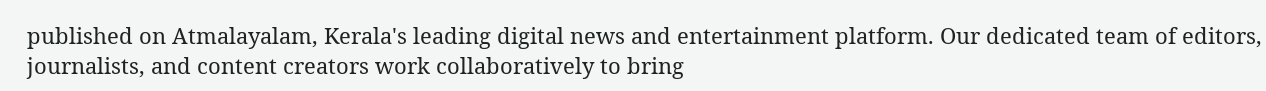published on Atmalayalam, Kerala's leading digital news and entertainment platform. Our dedicated team of editors, journalists, and content creators work collaboratively to bring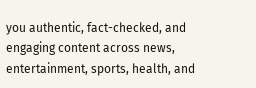you authentic, fact-checked, and engaging content across news, entertainment, sports, health, and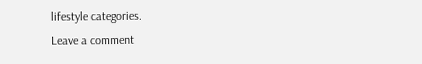lifestyle categories.
Leave a comment